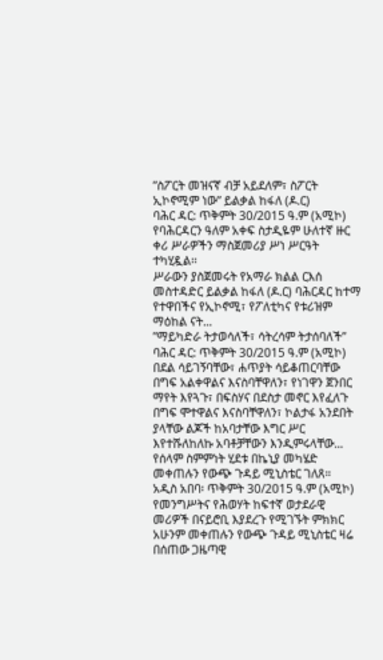ʺስፖርት መዝናኛ ብቻ አይደለም፣ ስፖርት ኢኮኖሚም ነው” ይልቃል ከፋለ (ዶ.ር)
ባሕር ዳር: ጥቅምት 30/2015 ዓ.ም (አሚኮ) የባሕርዳርን ዓለም አቀፍ ስታዲዬም ሁለተኛ ዙር ቀሪ ሥራዎችን ማስጀመሪያ ሥነ ሥርዓት ተካሂዷል፡፡
ሥራውን ያስጀመሩት የአማራ ክልል ርእሰ መስተዳድር ይልቃል ከፋለ (ዶ.ር) ባሕርዳር ከተማ የተዋበችና የኢኮኖሚ፣ የፖለቲካና የቱሪዝም ማዕከል ናት...
ʺማይካድራ ትታወሳለች፣ ሳትረሳም ትታሰባለች”
ባሕር ዳር: ጥቅምት 30/2015 ዓ.ም (አሚኮ) በደል ሳይገኝባቸው፣ ሐጥያት ሳይቆጠርባቸው በግፍ አልቀዋልና እናስባቸዋለን፣ የነገዋን ጀንበር ማየት እየጓጉ፣ በፍስሃና በደስታ መኖር እየፈለጉ በግፍ ሞተዋልና እናስባቸዋለን፣ ኮልታፋ አንደበት ያላቸው ልጆች ከአባታቸው እግር ሥር እየተሹለከለኩ አባቶቻቸውን እንዲምሩላቸው...
የሰላም ስምምነት ሂደቱ በኬኒያ መካሄድ መቀጠሉን የውጭ ጉዳይ ሚኒስቴር ገለጸ።
አዲስ አበባ፡ ጥቅምት 30/2015 ዓ.ም (አሚኮ) የመንግሥትና የሕወሃት ከፍተኛ ወታደራዊ መሪዎች በናይሮቢ እያደረጉ የሚገኙት ምክክር አሁንም መቀጠሉን የውጭ ጉዳይ ሚኒስቴር ዛሬ በሰጠው ጋዜጣዊ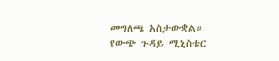መግለጫ አስታውቋል።
የውጭ ጉዳይ ሚኒስቴር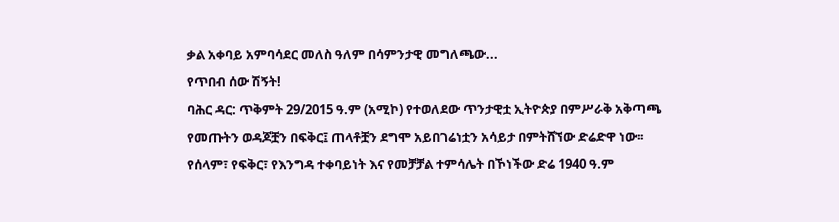ቃል አቀባይ አምባሳደር መለስ ዓለም በሳምንታዊ መግለጫው...
የጥበብ ሰው ሽኝት!
ባሕር ዳር: ጥቅምት 29/2015 ዓ.ም (አሚኮ) የተወለደው ጥንታዊቷ ኢትዮጵያ በምሥራቅ አቅጣጫ የመጡትን ወዳጆቿን በፍቅር፤ ጠላቶቿን ደግሞ አይበገሬነቷን አሳይታ በምትሸኘው ድሬድዋ ነው፡፡ የሰላም፣ የፍቅር፣ የእንግዳ ተቀባይነት እና የመቻቻል ተምሳሌት በኾነችው ድሬ 1940 ዓ.ም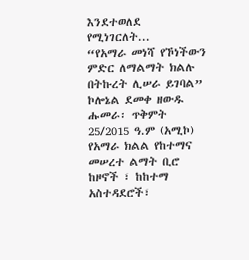እንደተወለደ የሚነገርለት...
“የአማራ መነሻ የኾነችውን ምድር ለማልማት ክልሉ በትኩረት ሊሠራ ይገባል” ኮሎኔል ደመቀ ዘውዱ
ሑመራ፡ ጥቅምት 25/2015 ዓ.ም (አሚኮ) የአማራ ክልል የከተማና መሠረተ ልማት ቢሮ ከዞኖች ፣ ከከተማ አስተዳደሮች፣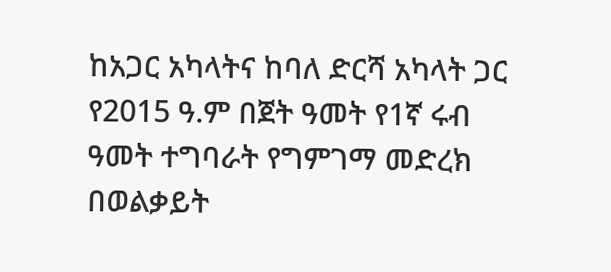ከአጋር አካላትና ከባለ ድርሻ አካላት ጋር የ2015 ዓ.ም በጀት ዓመት የ1ኛ ሩብ ዓመት ተግባራት የግምገማ መድረክ በወልቃይት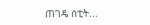ጠገዴ ሰቲት...